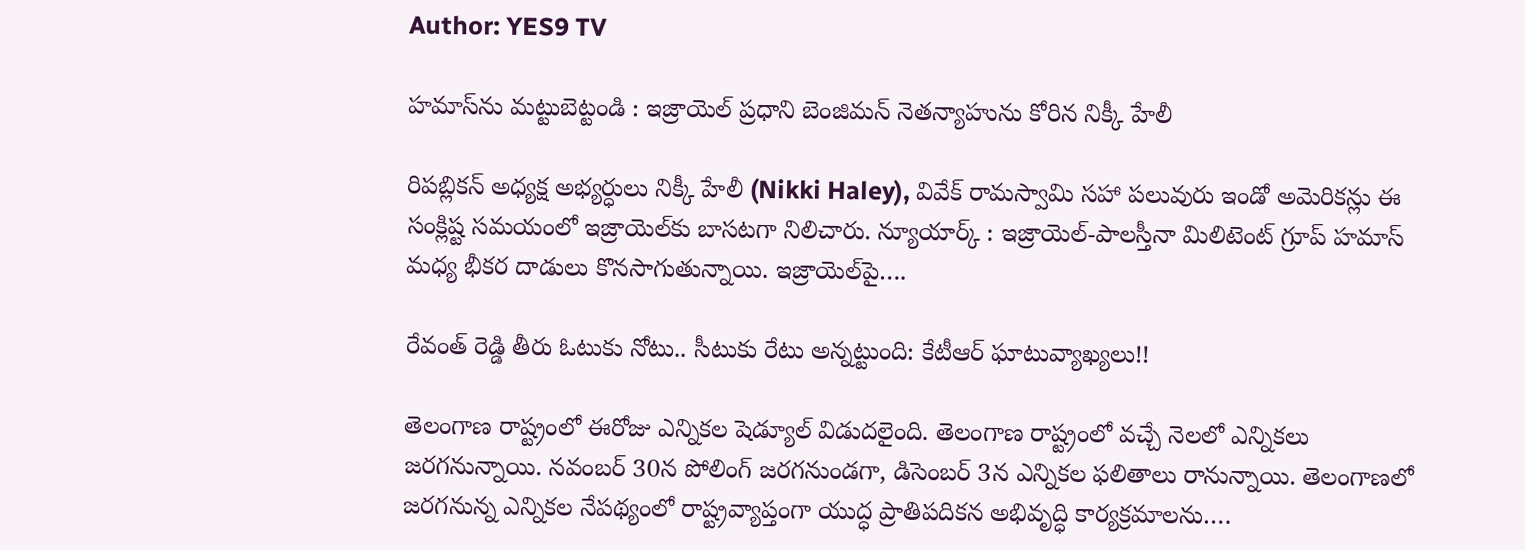Author: YES9 TV

హమాస్‌ను మట్టుబెట్టండి : ఇజ్రాయెల్ ప్రధాని బెంజిమన్ నెతన్యాహును కోరిన నిక్కీ హేలీ

రిపబ్లికన్ అధ్యక్ష అభ్యర్ధులు నిక్కీ హేలీ (Nikki Haley), వివేక్ రామస్వామి సహా పలువురు ఇండో అమెరికన్లు ఈ సంక్లిష్ట సమయంలో ఇజ్రాయెల్‌కు బాసటగా నిలిచారు. న్యూయార్క్ : ఇజ్రాయెల్‌-పాలస్తీనా మిలిటెంట్ గ్రూప్ హమాస్ మధ్య భీకర దాడులు కొనసాగుతున్నాయి. ఇజ్రాయెల్‌పై….

రేవంత్ రెడ్డి తీరు ఓటుకు నోటు.. సీటుకు రేటు అన్నట్టుంది: కేటీఆర్ ఘాటువ్యాఖ్యలు!!

తెలంగాణ రాష్ట్రంలో ఈరోజు ఎన్నికల షెడ్యూల్ విడుదలైంది. తెలంగాణ రాష్ట్రంలో వచ్చే నెలలో ఎన్నికలు జరగనున్నాయి. నవంబర్ 30న పోలింగ్ జరగనుండగా, డిసెంబర్ 3న ఎన్నికల ఫలితాలు రానున్నాయి. తెలంగాణలో జరగనున్న ఎన్నికల నేపథ్యంలో రాష్ట్రవ్యాప్తంగా యుద్ధ ప్రాతిపదికన అభివృద్ధి కార్యక్రమాలను….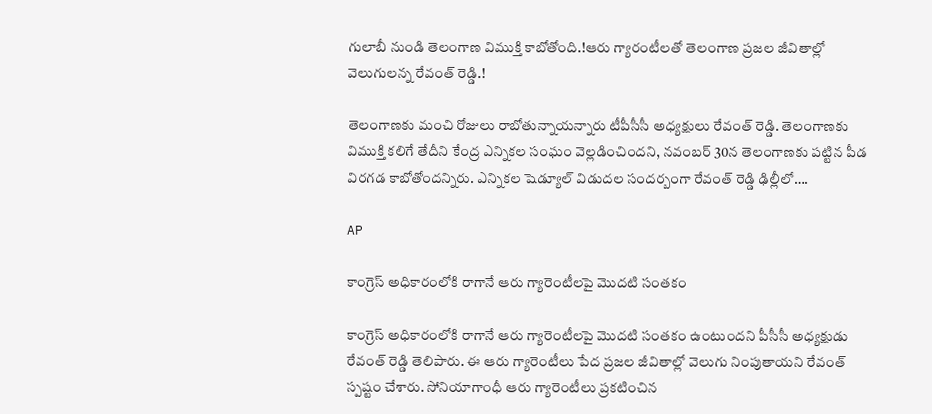గులాబీ నుండి తెలంగాణ విముక్తి కాబోతోంది.!ఆరు గ్యారంటీలతో తెలంగాణ ప్రజల జీవితాల్లో వెలుగులన్న రేవంత్ రెడ్డి.!

తెలంగాణకు మంచి రోజులు రాబోతున్నాయన్నారు టీపీసీసీ అధ్యక్షులు రేవంత్ రెడ్డి. తెలంగాణకు విముక్తి కలిగే తేదీని కేంద్ర ఎన్నికల సంఘం వెల్లడించిందని, నవంబర్ 30న తెలంగాణకు పట్టిన పీడ విరగడ కాబోతోందన్నిరు. ఎన్నికల షెడ్యూల్ విడుదల సందర్బంగా రేవంత్ రెడ్డి ఢిల్లీలో….

AP

కాంగ్రెస్ అధికారంలోకి రాగానే ఆరు గ్యారెంటీలపై మొదటి సంతకం

కాంగ్రెస్ అధికారంలోకి రాగానే ఆరు గ్యారెంటీలపై మొదటి సంతకం ఉంటుందని పీసీసీ అధ్యక్షుడు రేవంత్ రెడ్డి తెలిపారు. ఈ ఆరు గ్యారెంటీలు పేద ప్రజల జీవితాల్లో వెలుగు నింపుతాయని రేవంత్ స్పష్టం చేశారు. సోనియాగాంధీ ఆరు గ్యారెంటీలు ప్రకటించిన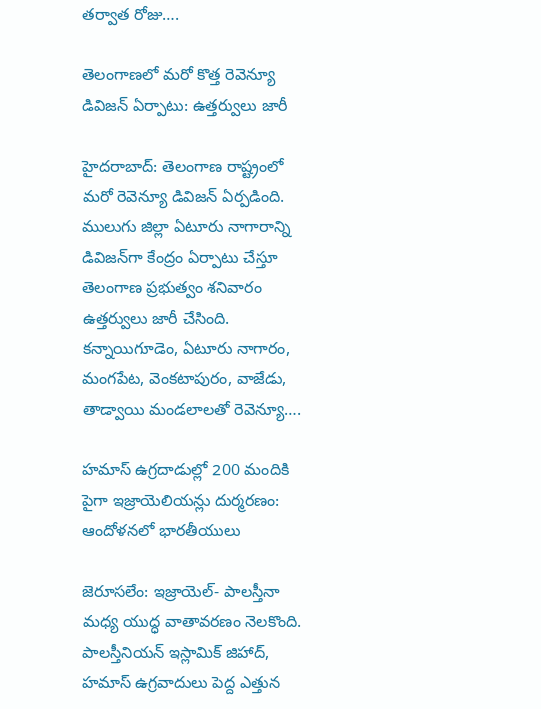తర్వాత రోజు….

తెలంగాణలో మరో కొత్త రెవెన్యూ డివిజన్ ఏర్పాటు: ఉత్తర్వులు జారీ

హైదరాబాద్: తెలంగాణ రాష్ట్రంలో మరో రెవెన్యూ డివిజన్ ఏర్పడింది. ములుగు జిల్లా ఏటూరు నాగారాన్ని డివిజన్‌గా కేంద్రం ఏర్పాటు చేస్తూ తెలంగాణ ప్రభుత్వం శనివారం ఉత్తర్వులు జారీ చేసింది. కన్నాయిగూడెం, ఏటూరు నాగారం, మంగపేట, వెంకటాపురం, వాజేడు, తాడ్వాయి మండలాలతో రెవెన్యూ….

హమాస్ ఉగ్రదాడుల్లో 200 మందికి పైగా ఇజ్రాయెలియన్లు దుర్మరణం: ఆందోళనలో భారతీయులు

జెరూసలేం: ఇజ్రాయెల్- పాలస్తీనా మధ్య యుద్ధ వాతావరణం నెలకొంది. పాలస్తీనియన్ ఇస్లామిక్ జిహాద్, హమాస్ ఉగ్రవాదులు పెద్ద ఎత్తున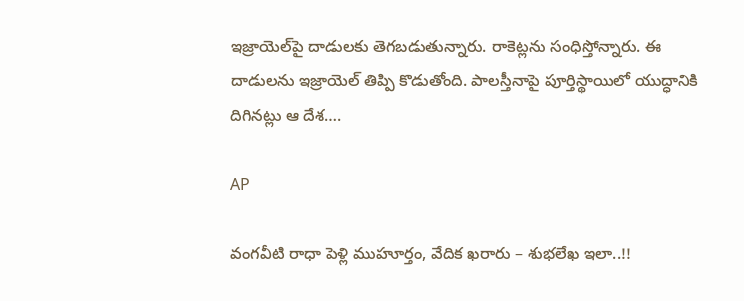ఇజ్రాయెల్‌పై దాడులకు తెగబడుతున్నారు. రాకెట్లను సంధిస్తోన్నారు. ఈ దాడులను ఇజ్రాయెల్ తిప్పి కొడుతోంది. పాలస్తీనాపై పూర్తిస్థాయిలో యుద్ధానికి దిగినట్లు ఆ దేశ….

AP

వంగవీటి రాధా పెళ్లి ముహూర్తం, వేదిక ఖరారు – శుభలేఖ ఇలా..!!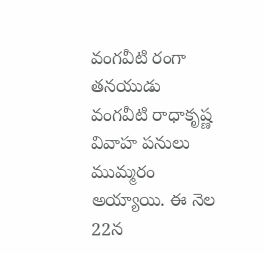వంగవీటి రంగా తనయుడు వంగవీటి రాధాకృష్ణ వివాహ పనులు ముమ్మరం అయ్యాయి. ఈ నెల 22న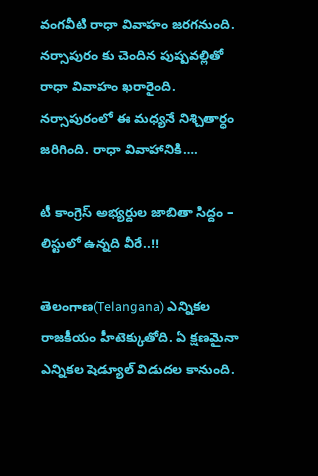వంగవీటి రాధా వివాహం జరగనుంది. నర్సాపురం కు చెందిన పుష్పవల్లితో రాధా వివాహం ఖరారైంది. నర్సాపురంలో ఈ మధ్యనే నిశ్చితార్ధం జరిగింది. రాధా వివాహానికి….

టీ కాంగ్రెస్ అభ్యర్దుల జాబితా సిద్దం – లిస్టులో ఉన్నది వీరే..!!

తెలంగాణ(Telangana) ఎన్నికల రాజకీయం హీటెక్కుతోది. ఏ క్షణమైనా ఎన్నికల షెడ్యూల్ విడుదల కానుంది.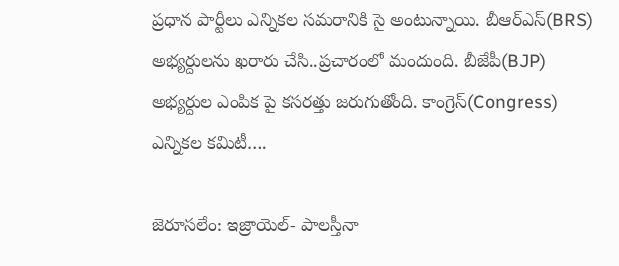ప్రధాన పార్టీలు ఎన్నికల సమరానికి సై అంటున్నాయి. బీఆర్ఎస్(BRS) అభ్యర్దులను ఖరారు చేసి..ప్రచారంలో మందుంది. బీజేపీ(BJP) అభ్యర్దుల ఎంపిక పై కసరత్తు జరుగుతోంది. కాంగ్రెస్(Congress) ఎన్నికల కమిటీ….

జెరూసలేం: ఇజ్రాయెల్- పాలస్తీనా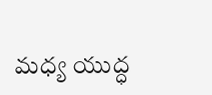మధ్య యుద్ధ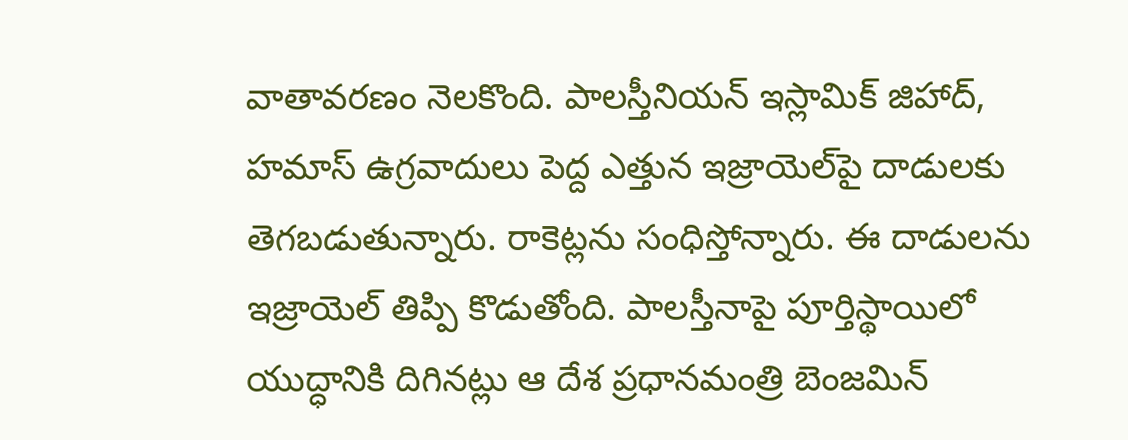వాతావరణం నెలకొంది. పాలస్తీనియన్ ఇస్లామిక్ జిహాద్, హమాస్ ఉగ్రవాదులు పెద్ద ఎత్తున ఇజ్రాయెల్‌పై దాడులకు తెగబడుతున్నారు. రాకెట్లను సంధిస్తోన్నారు. ఈ దాడులను ఇజ్రాయెల్ తిప్పి కొడుతోంది. పాలస్తీనాపై పూర్తిస్థాయిలో యుద్ధానికి దిగినట్లు ఆ దేశ ప్రధానమంత్రి బెంజమిన్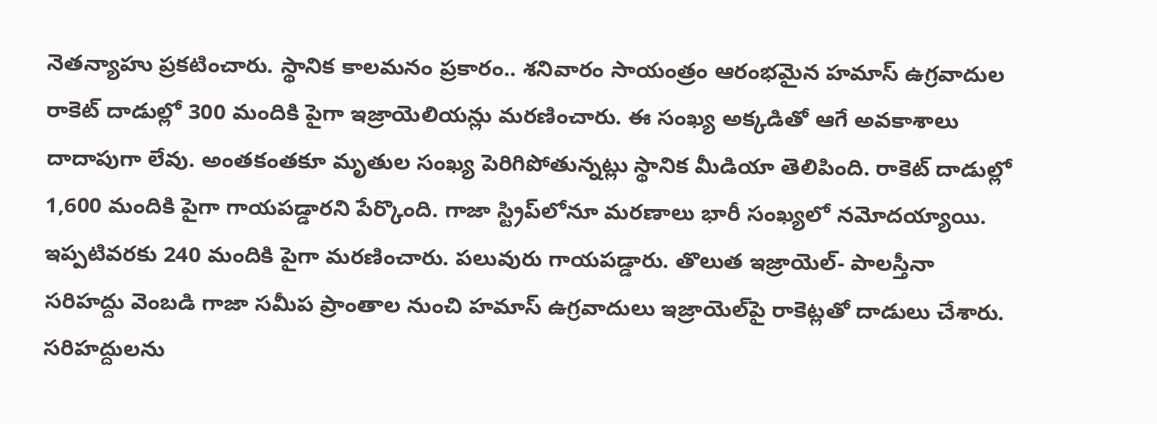నెతన్యాహు ప్రకటించారు. స్థానిక కాలమనం ప్రకారం.. శనివారం సాయంత్రం ఆరంభమైన హమాస్ ఉగ్రవాదుల రాకెట్ దాడుల్లో 300 మందికి పైగా ఇజ్రాయెలియన్లు మరణించారు. ఈ సంఖ్య అక్కడితో ఆగే అవకాశాలు దాదాపుగా లేవు. అంతకంతకూ మృతుల సంఖ్య పెరిగిపోతున్నట్లు స్థానిక మీడియా తెలిపింది. రాకెట్ దాడుల్లో 1,600 మందికి పైగా గాయపడ్డారని పేర్కొంది. గాజా స్ట్రిప్‌లోనూ మరణాలు భారీ సంఖ్యలో నమోదయ్యాయి. ఇప్పటివరకు 240 మందికి పైగా మరణించారు. పలువురు గాయపడ్డారు. తొలుత ఇజ్రాయెల్- పాలస్తీనా సరిహద్దు వెంబడి గాజా సమీప ప్రాంతాల నుంచి హమాస్ ఉగ్రవాదులు ఇజ్రాయెల్‌పై రాకెట్లతో దాడులు చేశారు. సరిహద్దులను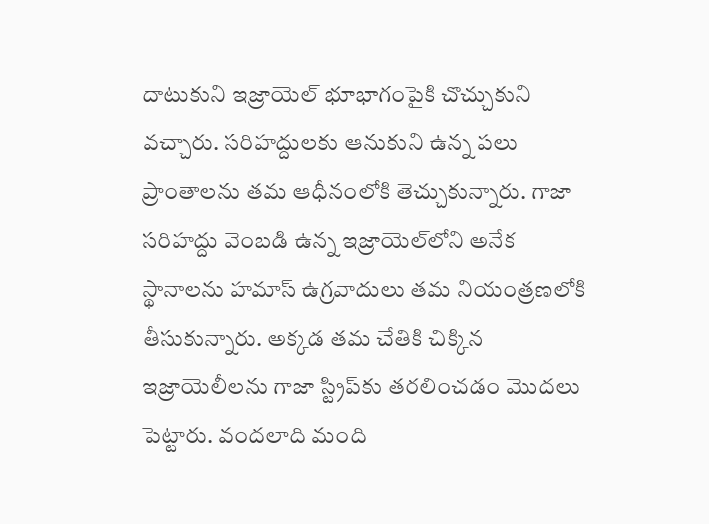దాటుకుని ఇజ్రాయెల్ భూభాగంపైకి చొచ్చుకుని వచ్చారు. సరిహద్దులకు ఆనుకుని ఉన్న పలు ప్రాంతాలను తమ ఆధీనంలోకి తెచ్చుకున్నారు. గాజా సరిహద్దు వెంబడి ఉన్న ఇజ్రాయెల్‌లోని అనేక స్థానాలను హమాస్ ఉగ్రవాదులు తమ నియంత్రణలోకి తీసుకున్నారు. అక్కడ తమ చేతికి చిక్కిన ఇజ్రాయెలీలను గాజా స్ట్రిప్‌కు తరలించడం మొదలు పెట్టారు. వందలాది మంది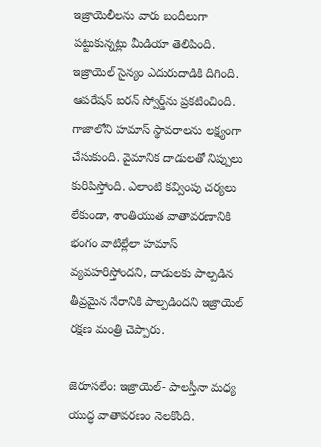ఇజ్రాయెలీలను వారు బందీలుగా పట్టుకున్నట్లు మీడియా తెలిపింది. ఇజ్రాయెల్ సైన్యం ఎదురుదాడికి దిగింది. ఆపరేషన్ ఐరన్ స్వోర్డ్‌ను ప్రకటించింది. గాజాలోని హమాస్ స్థావరాలను లక్ష్యంగా చేసుకుంది. వైమానిక దాడులతో నిప్పులు కురిపిస్తోంది. ఎలాంటి కవ్వింపు చర్యలు లేకుండా, శాంతియుత వాతావరణానికి భంగం వాటిల్లేలా హమాస్ వ్యవహరిస్తోందని, దాడులకు పాల్పడిన తీవ్రమైన నేరానికి పాల్పడిందని ఇజ్రాయెల్ రక్షణ మంత్రి చెప్పారు.

జెరూసలేం: ఇజ్రాయెల్- పాలస్తీనా మధ్య యుద్ధ వాతావరణం నెలకొంది.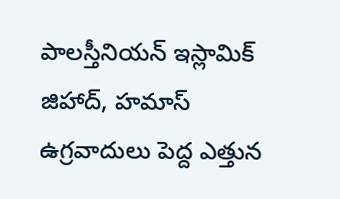పాలస్తీనియన్ ఇస్లామిక్ జిహాద్, హమాస్ ఉగ్రవాదులు పెద్ద ఎత్తున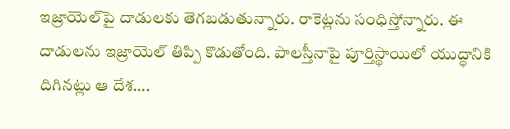ఇజ్రాయెల్‌పై దాడులకు తెగబడుతున్నారు. రాకెట్లను సంధిస్తోన్నారు. ఈ దాడులను ఇజ్రాయెల్ తిప్పి కొడుతోంది. పాలస్తీనాపై పూర్తిస్థాయిలో యుద్ధానికి దిగినట్లు ఆ దేశ….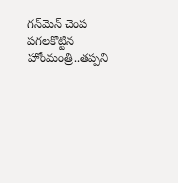గన్‌మెన్ చెంప పగలకొట్టిన హోంమంత్రి..తప్పని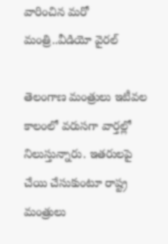వారించిన మరో మంత్రి..వీడియో వైరల్

తెలంగాణ మంత్రులు ఇటీవల కాలంలో వరుసగా వార్తల్లో నిలుస్తున్నారు. ఇతరులపై చేయి చేసుకుంటూ రాష్ట్ర మంత్రులు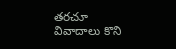తరచూ వివాదాలు కొని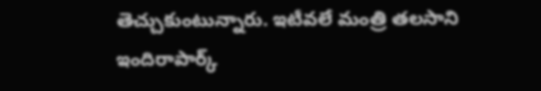తెచ్చుకుంటున్నారు. ఇటీవలే మంత్రి తలసాని ఇందిరాపార్క్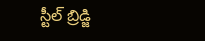స్టీల్ బ్రిడ్జి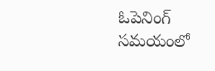ఓపెనింగ్ సమయంలో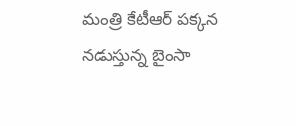మంత్రి కేటీఆర్ పక్కన నడుస్తున్న బైంసా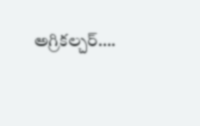అగ్రికల్చర్‌….